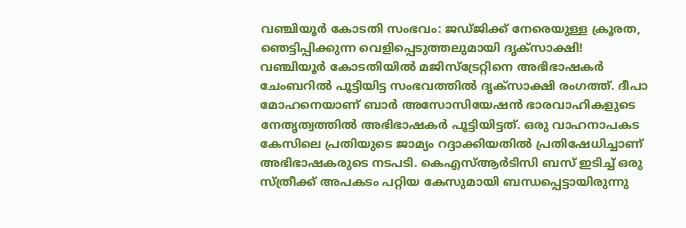വഞ്ചിയൂർ കോടതി സംഭവം: ജഡ്ജിക്ക് നേരെയുള്ള ക്രൂരത, ഞെട്ടിപ്പിക്കുന്ന വെളിപ്പെടുത്തലുമായി ദൃക്സാക്ഷി!
വഞ്ചിയൂർ കോടതിയിൽ മജിസ്ട്രേറ്റിനെ അഭിഭാഷകർ ചേംബറിൽ പൂട്ടിയിട്ട സംഭവത്തിൽ ദൃക്സാക്ഷി രംഗത്ത്. ദീപാ മോഹനെയാണ് ബാർ അസോസിയേഷൻ ഭാരവാഹികളുടെ നേതൃത്വത്തിൽ അഭിഭാഷകർ പൂട്ടിയിട്ടത്. ഒരു വാഹനാപകട കേസിലെ പ്രതിയുടെ ജാമ്യം റദ്ദാക്കിയതിൽ പ്രതിഷേധിച്ചാണ് അഭിഭാഷകരുടെ നടപടി. കെഎസ്ആർടിസി ബസ് ഇടിച്ച് ഒരു സ്ത്രീക്ക് അപകടം പറ്റിയ കേസുമായി ബന്ധപ്പെട്ടായിരുന്നു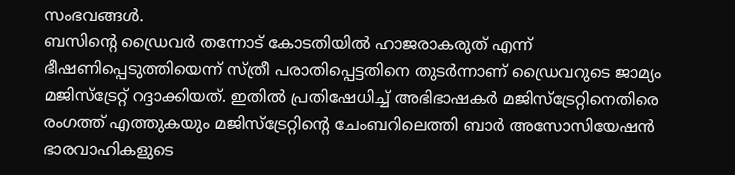സംഭവങ്ങൾ.
ബസിന്റെ ഡ്രൈവർ തന്നോട് കോടതിയിൽ ഹാജരാകരുത് എന്ന് ഭീഷണിപ്പെടുത്തിയെന്ന് സ്ത്രീ പരാതിപ്പെട്ടതിനെ തുടർന്നാണ് ഡ്രൈവറുടെ ജാമ്യം മജിസ്ട്രേറ്റ് റദ്ദാക്കിയത്. ഇതിൽ പ്രതിഷേധിച്ച് അഭിഭാഷകർ മജിസ്ട്രേറ്റിനെതിരെ രംഗത്ത് എത്തുകയും മജിസ്ട്രേറ്റിന്റെ ചേംബറിലെത്തി ബാർ അസോസിയേഷൻ ഭാരവാഹികളുടെ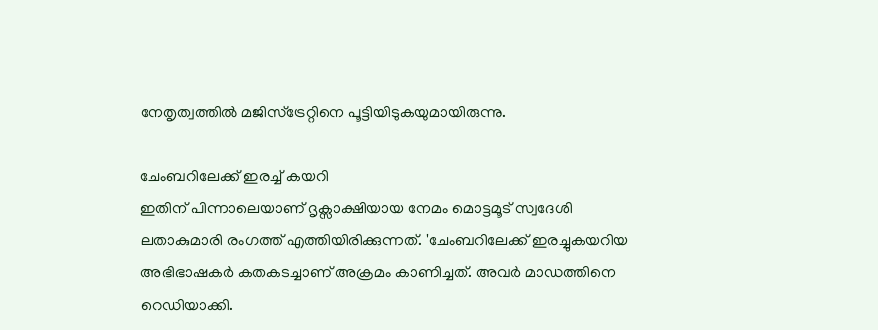നേതൃത്വത്തിൽ മജിസ്ട്രേറ്റിനെ പൂട്ടിയിടുകയുമായിരുന്നു.

ചേംബറിലേക്ക് ഇരച്ച് കയറി
ഇതിന് പിന്നാലെയാണ് ദൃക്സാക്ഷിയായ നേമം മൊട്ടമൂട് സ്വദേശി ലതാകുമാരി രംഗത്ത് എത്തിയിരിക്കുന്നത്. 'ചേംബറിലേക്ക് ഇരച്ചുകയറിയ അഭിഭാഷകർ കതകടച്ചാണ് അക്രമം കാണിച്ചത്. അവർ മാഡത്തിനെ റെഡിയാക്കി.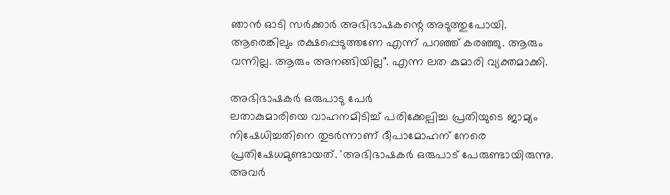ഞാൻ ഓടി സർക്കാർ അഭിഭാഷകന്റെ അടുത്തുപോയി. ആരെങ്കിലും രക്ഷപ്പെടുത്തണേ എന്ന് പറഞ്ഞ് കരഞ്ഞു. ആരും വന്നില്ല. ആരും അനങ്ങിയില്ല". എന്ന ലത കുമാരി വ്യക്തമാക്കി.

അഭിഭാഷകർ ഒരുപാടു പേർ
ലതാകുമാരിയെ വാഹനമിടിച്ച് പരിക്കേല്പിച്ച പ്രതിയുടെ ജാമ്യം നിഷേധിച്ചതിനെ തുടർന്നാണ് ദീപാമോഹന് നേരെ പ്രതിഷേധമുണ്ടായത്. 'അഭിഭാഷകർ ഒരുപാട് പേരുണ്ടായിരുന്നു. അവർ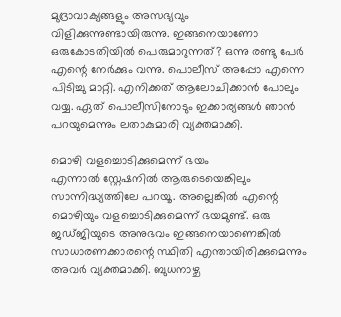മുദ്രാവാക്യങ്ങളും അസഭ്യവും വിളിക്കുന്നുണ്ടായിരുന്നു. ഇങ്ങനെയാണോ ഒരുകോടതിയിൽ പെരുമാറുന്നത്? ഒന്നു രണ്ടു പേർ എന്റെ നേർക്കും വന്നു. പൊലീസ് അപ്പോ എന്നെ പിടിച്ചു മാറ്റി. എനിക്കത് ആലോചിക്കാൻ പോലും വയ്യ. ഏത് പൊലീസിനോടും ഇക്കാര്യങ്ങൾ ഞാൻ പറയുമെന്നും ലതാകുമാരി വ്യക്തമാക്കി.

മൊഴി വളച്ചൊടിക്കുമെന്ന് ഭയം
എന്നാൽ സ്റ്റേഷനിൽ ആരുടെയെങ്കിലും സാന്നിദ്ധ്യത്തിലേ പറയൂ. അല്ലെങ്കിൽ എന്റെ മൊഴിയും വളച്ചൊടിക്കുമെന്ന് ഭയമുണ്ട്. ഒരു ജഡ്ജിയുടെ അനുഭവം ഇങ്ങനെയാണെങ്കിൽ സാധാരണക്കാരന്റെ സ്ഥിതി എന്തായിരിക്കുമെന്നും അവർ വ്യക്തമാക്കി. ബുധനാഴ്ച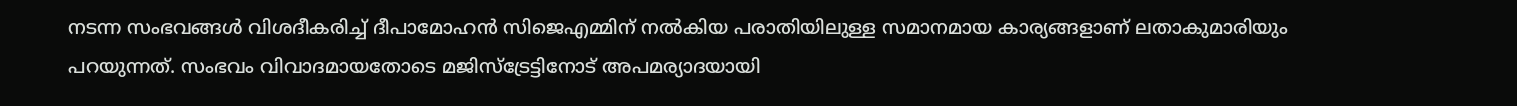നടന്ന സംഭവങ്ങൾ വിശദീകരിച്ച് ദീപാമോഹൻ സിജെഎമ്മിന് നൽകിയ പരാതിയിലുള്ള സമാനമായ കാര്യങ്ങളാണ് ലതാകുമാരിയും പറയുന്നത്. സംഭവം വിവാദമായതോടെ മജിസ്ട്രേട്ടിനോട് അപമര്യാദയായി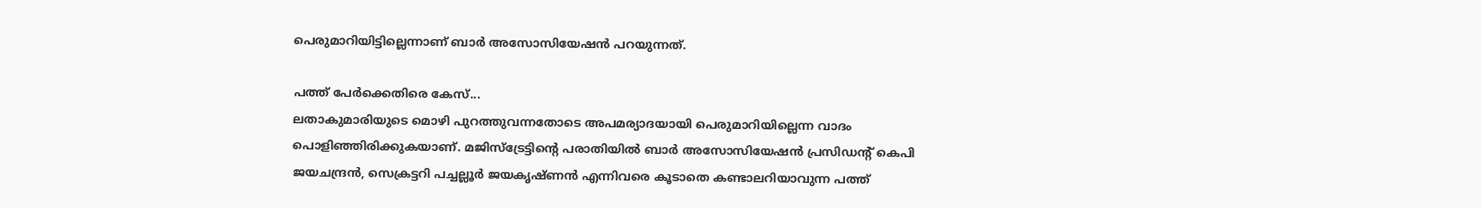പെരുമാറിയിട്ടില്ലെന്നാണ് ബാർ അസോസിയേഷൻ പറയുന്നത്.

പത്ത് പേർക്കെതിരെ കേസ്...
ലതാകുമാരിയുടെ മൊഴി പുറത്തുവന്നതോടെ അപമര്യാദയായി പെരുമാറിയില്ലെന്ന വാദം പൊളിഞ്ഞിരിക്കുകയാണ്. മജിസ്ട്രേട്ടിന്റെ പരാതിയിൽ ബാർ അസോസിയേഷൻ പ്രസിഡന്റ് കെപി ജയചന്ദ്രൻ, സെക്രട്ടറി പച്ചല്ലൂർ ജയകൃഷ്ണൻ എന്നിവരെ കൂടാതെ കണ്ടാലറിയാവുന്ന പത്ത്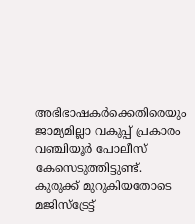അഭിഭാഷകർക്കെതിരെയും ജാമ്യമില്ലാ വകുപ്പ് പ്രകാരം വഞ്ചിയൂർ പോലീസ് കേസെടുത്തിട്ടുണ്ട്. കുരുക്ക് മുറുകിയതോടെ മജിസ്ട്രേട്ട്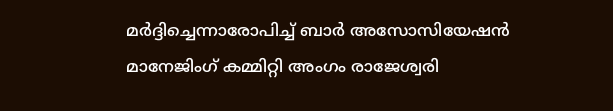മർദ്ദിച്ചെന്നാരോപിച്ച് ബാർ അസോസിയേഷൻ മാനേജിംഗ് കമ്മിറ്റി അംഗം രാജേശ്വരി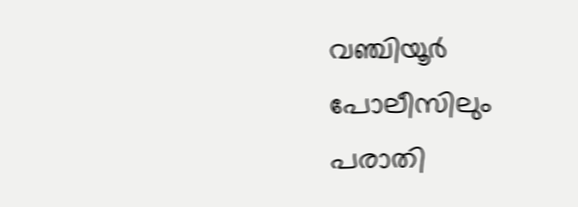വഞ്ചിയൂർ പോലീസിലും പരാതി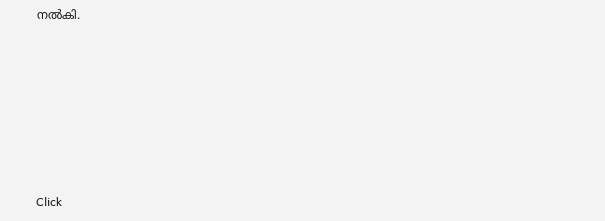നൽകി.












Click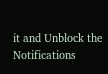it and Unblock the Notifications